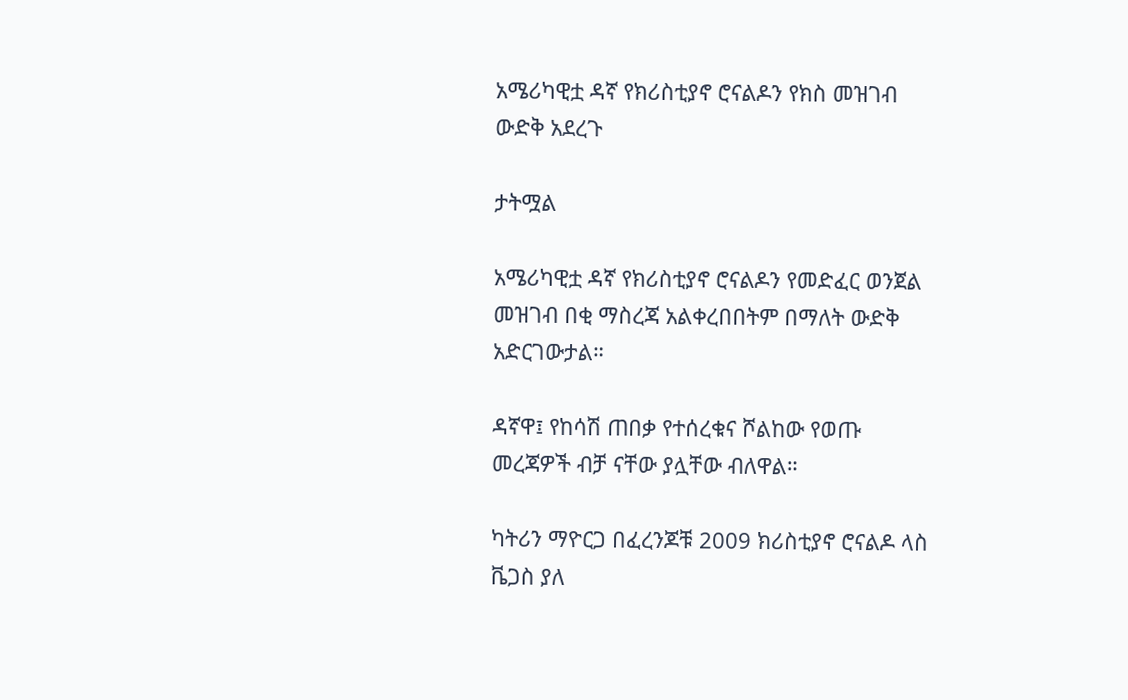አሜሪካዊቷ ዳኛ የክሪስቲያኖ ሮናልዶን የክስ መዝገብ ውድቅ አደረጉ

ታትሟል

አሜሪካዊቷ ዳኛ የክሪስቲያኖ ሮናልዶን የመድፈር ወንጀል መዝገብ በቂ ማስረጃ አልቀረበበትም በማለት ውድቅ አድርገውታል።

ዳኛዋ፤ የከሳሽ ጠበቃ የተሰረቁና ሾልከው የወጡ መረጃዎች ብቻ ናቸው ያሏቸው ብለዋል።

ካትሪን ማዮርጋ በፈረንጆቹ 2009 ክሪስቲያኖ ሮናልዶ ላስ ቬጋስ ያለ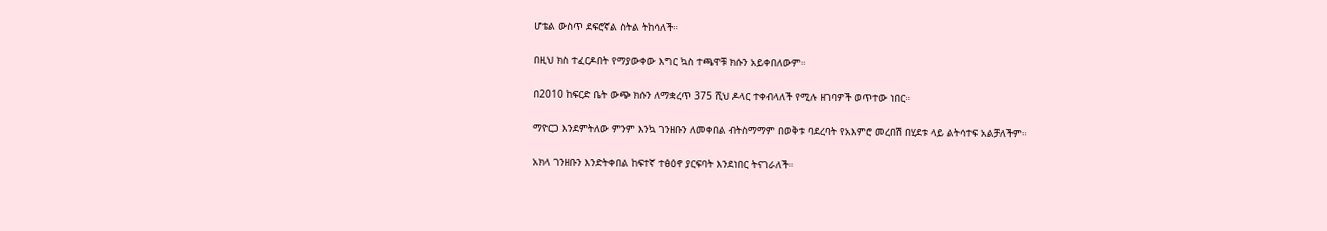ሆቴል ውስጥ ደፍሮኛል ስትል ትከሳለች።

በዚህ ክስ ተፈርዶበት የማያውቀው እግር ኳስ ተጫዋቹ ክሱን አይቀበለውም።

በ2010 ከፍርድ ቤት ውጭ ክሱን ለማቋረጥ 375 ሺህ ዶላር ተቀብላለች የሚሉ ዘገባዎች ወጥተው ነበር።

ማዮርጋ እንደምትለው ምንም እንኳ ገንዘቡን ለመቀበል ብትስማማም በወቅቱ ባደረባት የአእምሮ መረበሽ በሂደቱ ላይ ልትሳተፍ አልቻለችም።

አክላ ገንዘቡን እንድትቀበል ከፍተኛ ተፅዕኖ ያርፍባት እንደነበር ትናገራለች።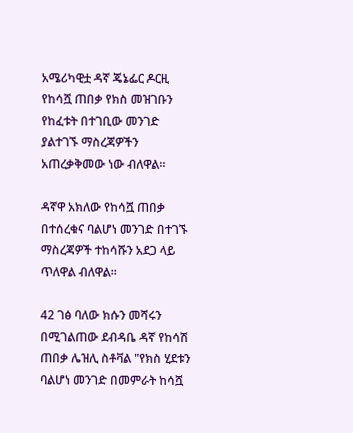አሜሪካዊቷ ዳኛ ጄኔፌር ዶርዚ የከሳሿ ጠበቃ የክስ መዝገቡን የከፈቱት በተገቢው መንገድ ያልተገኙ ማስረጃዎችን አጠረቃቅመው ነው ብለዋል።

ዳኛዋ አክለው የከሳሿ ጠበቃ በተሰረቁና ባልሆነ መንገድ በተገኙ ማስረጃዎች ተከሳሹን አደጋ ላይ ጥለዋል ብለዋል።

42 ገፅ ባለው ክሱን መሻሩን በሚገልጠው ደብዳቤ ዳኛ የከሳሽ ጠበቃ ሌዝሊ ስቶቫል "የክስ ሂደቱን ባልሆነ መንገድ በመምራት ከሳሿ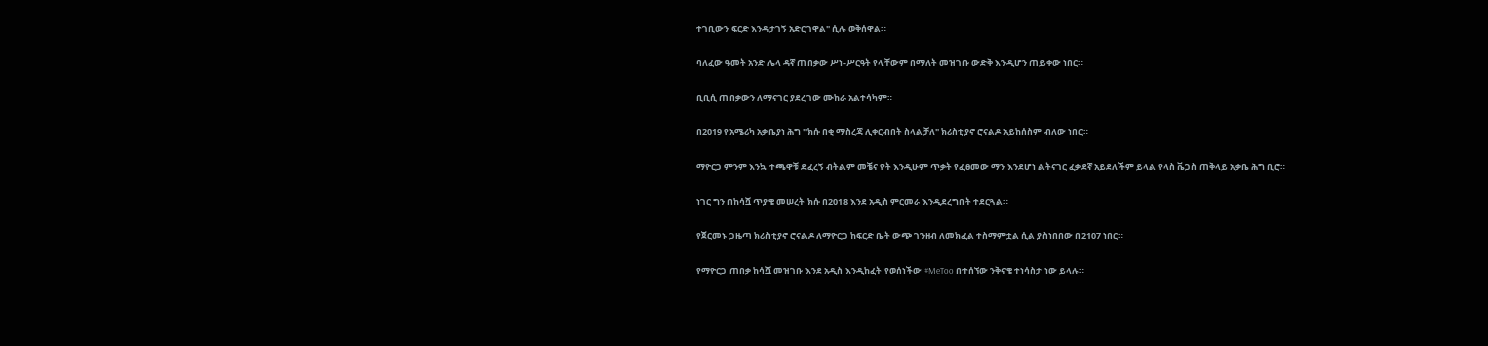ተገቢውን ፍርድ እንዳታገኝ አድርገዋል" ሲሉ ወቅሰዋል።

ባለፈው ዓመት አንድ ሌላ ዳኛ ጠበቃው ሥነ-ሥርዓት የላቸውም በማለት መዝገቡ ውድቅ እንዲሆን ጠይቀው ነበር።

ቢቢሲ ጠበቃውን ለማናገር ያደረገው ሙከራ አልተሳካም።

በ2019 የአሜሪካ አቃቤያነ ሕግ "ክሱ በቂ ማስረጃ ሊቀርብበት ስላልቻለ" ክሪስቲያኖ ሮናልዶ አይከሰስም ብለው ነበር።

ማዮርጋ ምንም እንኳ ተጫዋቹ ደፈረኝ ብትልም መቼና የት እንዲሁም ጥቃት የፈፀመው ማን እንደሆነ ልትናገር ፈቃደኛ አይደለችም ይላል የላስ ቬጋስ ጠቅላይ አቃቤ ሕግ ቢሮ።

ነገር ግን በከሳሿ ጥያቄ መሠረት ክሱ በ2018 እንደ አዲስ ምርመራ እንዲደረግበት ተደርጓል።

የጀርመኑ ጋዜጣ ክሪስቲያኖ ሮናልዶ ለማዮርጋ ከፍርድ ቤት ውጭ ገንዘብ ለመክፈል ተስማምቷል ሲል ያስነበበው በ2107 ነበር።

የማዮርጋ ጠበቃ ከሳሿ መዝገቡ እንደ አዲስ እንዲከፈት የወሰነችው #MeToo በተሰኘው ንቅናቄ ተነሳስታ ነው ይላሉ።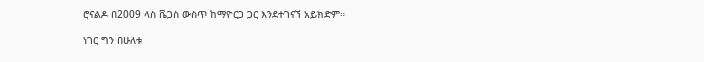ሮናልዶ በ2009 ላስ ቬጋስ ውስጥ ከማዮርጋ ጋር እንደተገናኘ አይክድም።

ነገር ግን በሁለቱ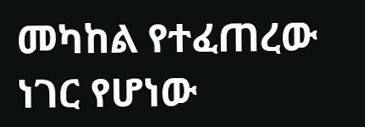መካከል የተፈጠረው ነገር የሆነው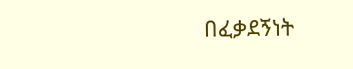በፈቃደኝነት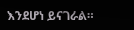እንደሆነ ይናገራል።